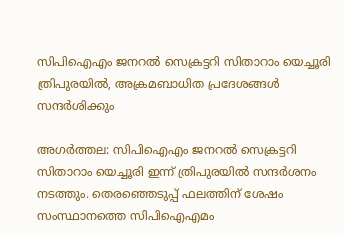സിപിഐഎം ജനറല്‍ സെക്രട്ടറി സിതാറാം യെച്ചൂരി ത്രിപുരയില്‍, അക്രമബാധിത പ്രദേശങ്ങള്‍ സന്ദര്‍ശിക്കും

അഗര്‍ത്തല: സിപിഐഎം ജനറല്‍ സെക്രട്ടറി സിതാറാം യെച്ചൂരി ഇന്ന് ത്രിപുരയില്‍ സന്ദര്‍ശനം നടത്തും. തെരഞ്ഞെടുപ്പ് ഫലത്തിന് ശേഷം സംസ്ഥാനത്തെ സിപിഐഎമം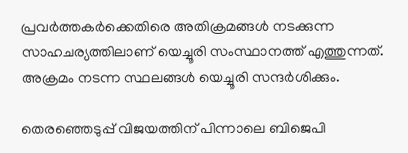പ്രവര്‍ത്തകര്‍ക്കെതിരെ അതിക്രമങ്ങള്‍ നടക്കുന്ന സാഹചര്യത്തിലാണ് യെച്ചൂരി സംസ്ഥാനത്ത് എത്തുന്നത്. അക്രമം നടന്ന സ്ഥലങ്ങള്‍ യെച്ചൂരി സന്ദര്‍ശിക്കും.

തെരഞ്ഞെടുപ്പ് വിജയത്തിന് പിന്നാലെ ബിജെപി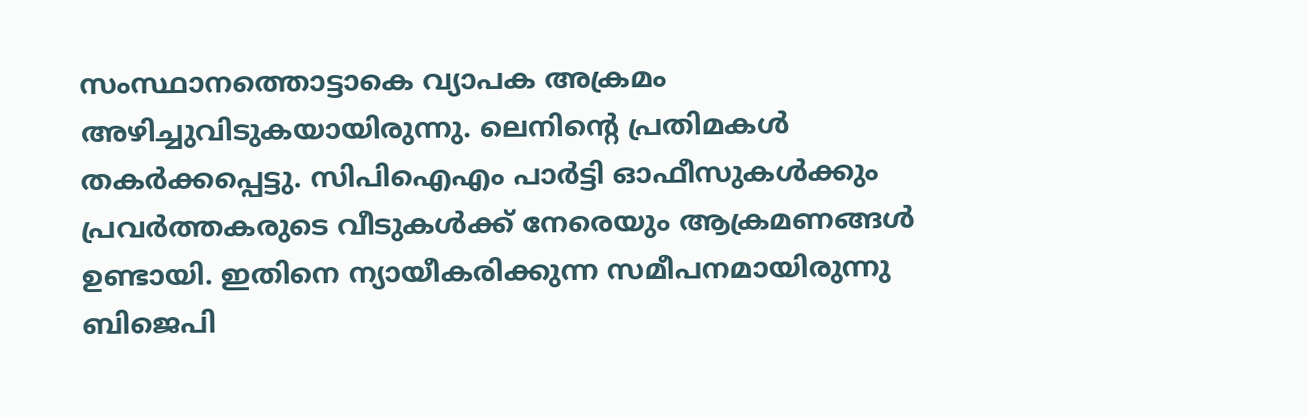സംസ്ഥാനത്തൊട്ടാകെ വ്യാപക അക്രമം അഴിച്ചുവിടുകയായിരുന്നു. ലെനിന്റെ പ്രതിമകള്‍ തകര്‍ക്കപ്പെട്ടു. സിപിഐഎം പാര്‍ട്ടി ഓഫീസുകള്‍ക്കും പ്രവര്‍ത്തകരുടെ വീടുകള്‍ക്ക് നേരെയും ആക്രമണങ്ങള്‍ ഉണ്ടായി. ഇതിനെ ന്യായീകരിക്കുന്ന സമീപനമായിരുന്നു ബിജെപി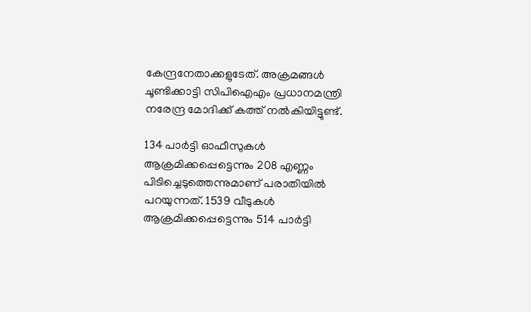കേന്ദ്രനേതാക്കളുടേത്. അക്രമങ്ങള്‍ ചൂണ്ടിക്കാട്ടി സിപിഐഎം പ്രധാനമന്ത്രി നരേന്ദ്ര മോദിക്ക് കത്ത് നല്‍കിയിട്ടുണ്ട്.

134 പാര്‍ട്ടി ഓഫീസുകള്‍ ആക്രമിക്കപ്പെട്ടെന്നും 208 എണ്ണം പിടിച്ചെടുത്തെന്നുമാണ് പരാതിയില്‍ പറയുന്നത്. 1539 വീടുകള്‍ ആക്രമിക്കപ്പെട്ടെന്നും 514 പാര്‍ട്ടി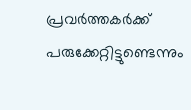പ്രവര്‍ത്തകര്‍ക്ക് പരുക്കേറ്റിട്ടുണ്ടെന്നും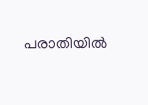പരാതിയില്‍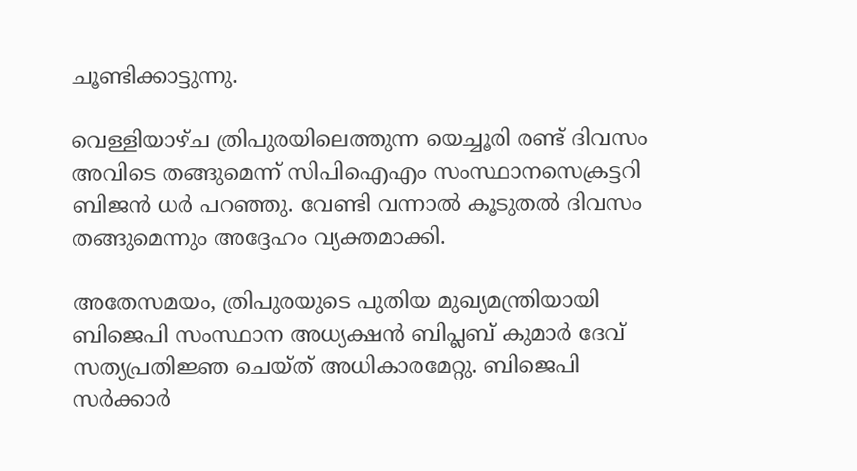ചൂണ്ടിക്കാട്ടുന്നു.

വെള്ളിയാഴ്ച ത്രിപുരയിലെത്തുന്ന യെച്ചൂരി രണ്ട് ദിവസം അവിടെ തങ്ങുമെന്ന് സിപിഐഎം സംസ്ഥാനസെക്രട്ടറി ബിജന്‍ ധര്‍ പറഞ്ഞു. വേണ്ടി വന്നാല്‍ കൂടുതല്‍ ദിവസം തങ്ങുമെന്നും അദ്ദേഹം വ്യക്തമാക്കി.

അതേസമയം, ത്രിപുരയുടെ പുതിയ മുഖ്യമന്ത്രിയായി ബിജെപി സംസ്ഥാന അധ്യക്ഷന്‍ ബിപ്ലബ് കുമാര്‍ ദേവ് സത്യപ്രതിജ്ഞ ചെയ്ത് അധികാരമേറ്റു. ബിജെപി സര്‍ക്കാര്‍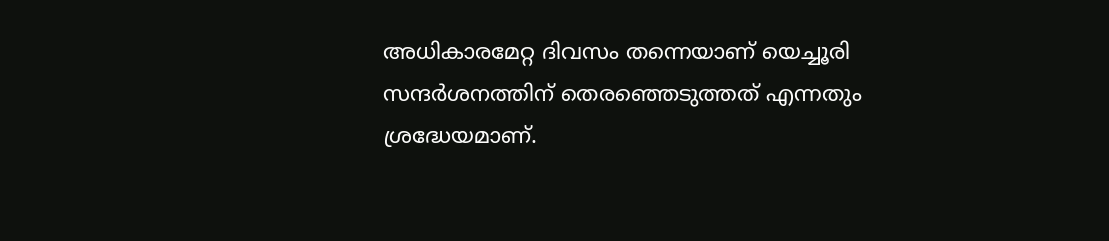അധികാരമേറ്റ ദിവസം തന്നെയാണ് യെച്ചൂരി സന്ദര്‍ശനത്തിന് തെരഞ്ഞെടുത്തത് എന്നതും ശ്രദ്ധേയമാണ്.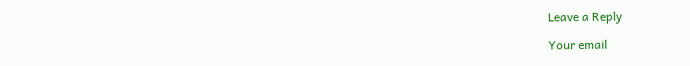Leave a Reply

Your email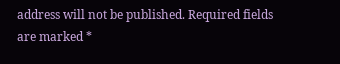address will not be published. Required fields are marked *